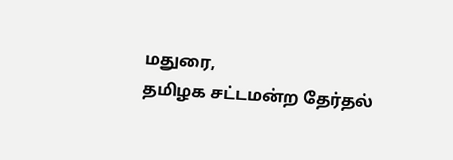மதுரை,
தமிழக சட்டமன்ற தேர்தல்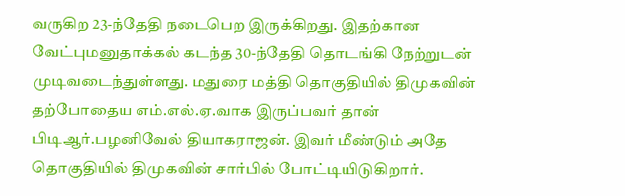வருகிற 23-ந்தேதி நடைபெற இருக்கிறது. இதற்கான வேட்புமனுதாக்கல் கடந்த 30-ந்தேதி தொடங்கி நேற்றுடன் முடிவடைந்துள்ளது. மதுரை மத்தி தொகுதியில் திமுகவின் தற்போதைய எம்.எல்.ஏ.வாக இருப்பவர் தான் பிடிஆர்.பழனிவேல் தியாகராஜன். இவர் மீண்டும் அதே தொகுதியில் திமுகவின் சார்பில் போட்டியிடுகிறார்.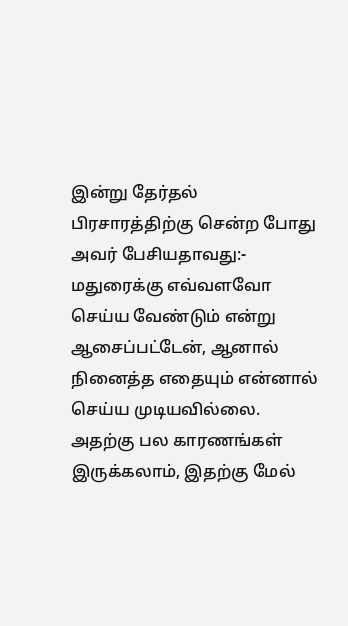இன்று தேர்தல் பிரசாரத்திற்கு சென்ற போது அவர் பேசியதாவது:-
மதுரைக்கு எவ்வளவோ செய்ய வேண்டும் என்று ஆசைப்பட்டேன், ஆனால் நினைத்த எதையும் என்னால் செய்ய முடியவில்லை. அதற்கு பல காரணங்கள் இருக்கலாம், இதற்கு மேல்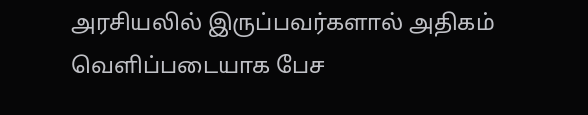அரசியலில் இருப்பவர்களால் அதிகம் வெளிப்படையாக பேச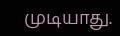முடியாது.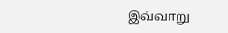இவ்வாறு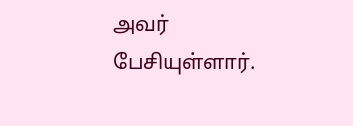அவர் பேசியுள்ளார்.